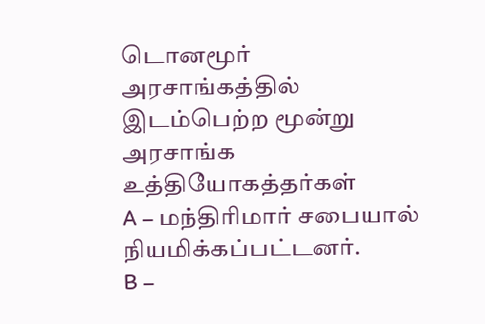டொனமூர் அரசாங்கத்தில் இடம்பெற்ற மூன்று அரசாங்க உத்தியோகத்தர்கள்
A – மந்திரிமார் சபையால் நியமிக்கப்பட்டனர்.
B –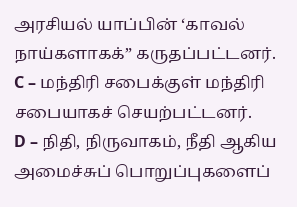அரசியல் யாப்பின் ‘காவல் நாய்களாகக்” கருதப்பட்டனர்.
C – மந்திரி சபைக்குள் மந்திரி சபையாகச் செயற்பட்டனர்.
D – நிதி, நிருவாகம், நீதி ஆகிய அமைச்சுப் பொறுப்புகளைப்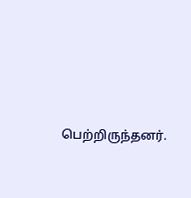பெற்றிருந்தனர்.